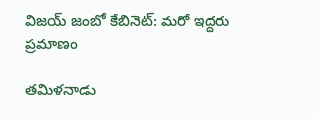విజయ్ జంబో కేబినెట్: మరో ఇద్దరు ప్రమాణం

తమిళనాడు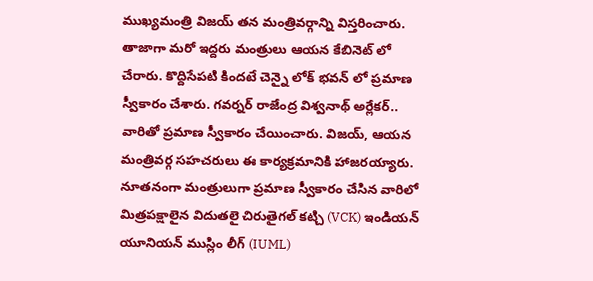ముఖ్యమంత్రి విజయ్ తన మంత్రివర్గాన్ని విస్తరించారు. తాజాగా మరో ఇద్దరు మంత్రులు ఆయన కేబినెట్ లో చేరారు. కొద్దిసేపటి కిందటే చెన్నై లోక్ భవన్ లో ప్రమాణ స్వీకారం చేశారు. గవర్నర్ రాజేంద్ర విశ్వనాథ్ అర్లేకర్.. వారితో ప్రమాణ స్వీకారం చేయించారు. విజయ్, ఆయన మంత్రివర్గ సహచరులు ఈ కార్యక్రమానికి హాజరయ్యారు. నూతనంగా మంత్రులుగా ప్రమాణ స్వీకారం చేసిన వారిలో మిత్రపక్షాలైన విదుతలై చిరుతైగల్ కట్చి (VCK) ఇండియన్ యూనియన్ ముస్లిం లీగ్ (IUML)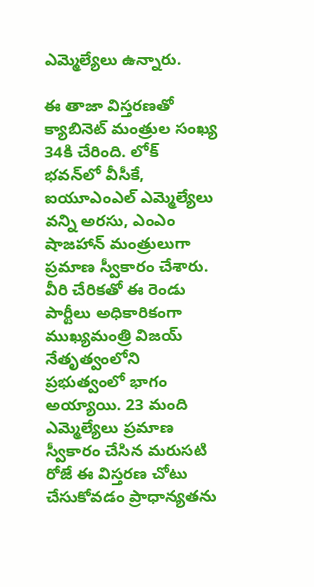ఎమ్మెల్యేలు ఉన్నారు.

ఈ తాజా విస్తరణతో క్యాబినెట్ మంత్రుల సంఖ్య 34కి చేరింది. లోక్ భవన్‌లో వీసీకే, ఐయూఎంఎల్ ఎమ్మెల్యేలు వన్ని అరసు, ఎంఎం షాజహాన్ మంత్రులుగా ప్రమాణ స్వీకారం చేశారు. వీరి చేరికతో ఈ రెండు పార్టీలు అధికారికంగా ముఖ్యమంత్రి విజయ్ నేతృత్వంలోని ప్రభుత్వంలో భాగం అయ్యాయి. 23 మంది ఎమ్మెల్యేలు ప్రమాణ స్వీకారం చేసిన మరుసటి రోజే ఈ విస్తరణ చోటు చేసుకోవడం ప్రాధాన్యతను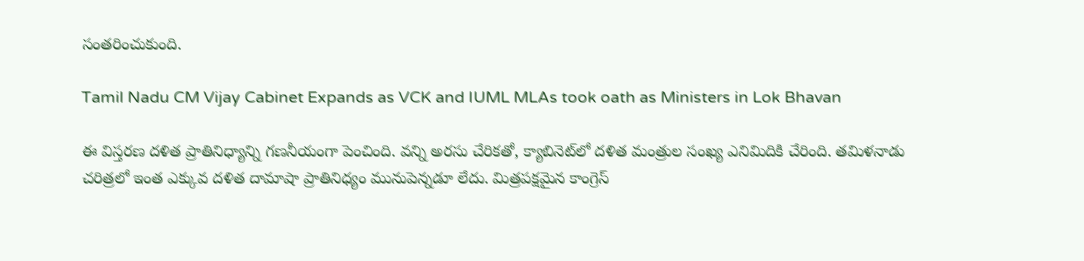సంతరించుకుంది.

Tamil Nadu CM Vijay Cabinet Expands as VCK and IUML MLAs took oath as Ministers in Lok Bhavan

ఈ విస్తరణ దళిత ప్రాతినిధ్యాన్ని గణనీయంగా పెంచింది. వన్ని అరసు చేరికతో, క్యాబినెట్‌లో దళిత మంత్రుల సంఖ్య ఎనిమిదికి చేరింది. తమిళనాడు చరిత్రలో ఇంత ఎక్కువ దళిత దామాషా ప్రాతినిధ్యం మునుపెన్నడూ లేదు. మిత్రపక్షమైన కాంగ్రెస్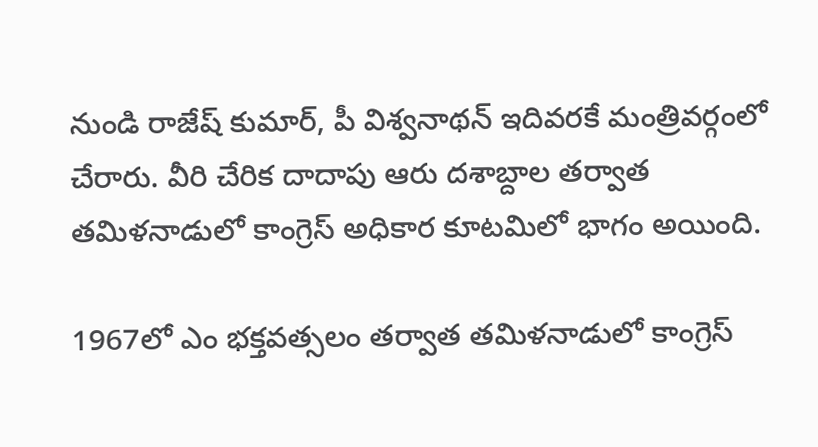నుండి రాజేష్ కుమార్, పీ విశ్వనాథన్ ఇదివరకే మంత్రివర్గంలో చేరారు. వీరి చేరిక దాదాపు ఆరు దశాబ్దాల తర్వాత తమిళనాడులో కాంగ్రెస్ అధికార కూటమిలో భాగం అయింది.

1967లో ఎం భక్తవత్సలం తర్వాత తమిళనాడులో కాంగ్రెస్‌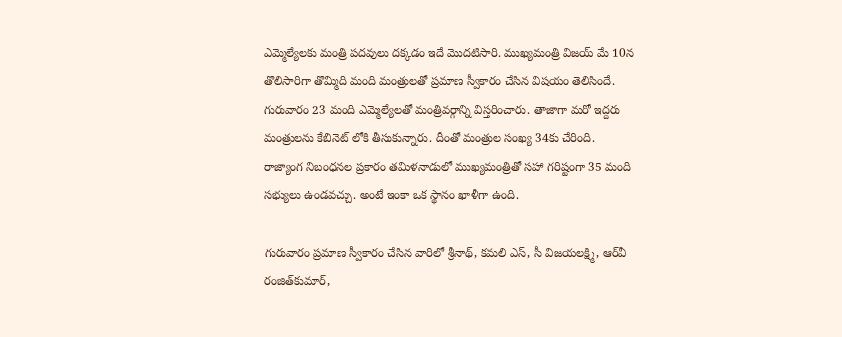ఎమ్మెల్యేలకు మంత్రి పదవులు దక్కడం ఇదే మొదటిసారి. ముఖ్యమంత్రి విజయ్ మే 10న తొలిసారిగా తొమ్మిది మంది మంత్రులతో ప్రమాణ స్వీకారం చేసిన విషయం తెలిసిందే. గురువారం 23 మంది ఎమ్మెల్యేలతో మంత్రివర్గాన్ని విస్తరించారు. తాజాగా మరో ఇద్దరు మంత్రులను కేబినెట్ లోకి తీసుకున్నారు. దీంతో మంత్రుల సంఖ్య 34కు చేరింది. రాజ్యాంగ నిబంధనల ప్రకారం తమిళనాడులో ముఖ్యమంత్రితో సహా గరిష్టంగా 35 మంది సభ్యులు ఉండవచ్చు. అంటే ఇంకా ఒక స్థానం ఖాళీగా ఉంది.

గురువారం ప్రమాణ స్వీకారం చేసిన వారిలో శ్రీనాథ్, కమలి ఎస్, సీ విజయలక్ష్మి, ఆర్‌వీ రంజిత్‌కుమార్,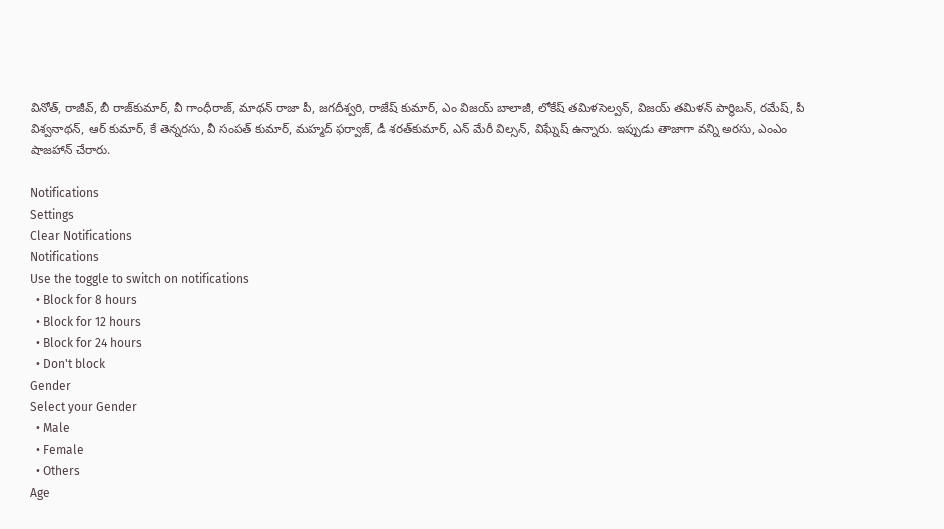వినోత్, రాజీవ్, బీ రాజ్‌కుమార్, వీ గాంధీరాజ్, మాథన్ రాజా పీ, జగదీశ్వరి, రాజేష్ కుమార్, ఎం విజయ్ బాలాజీ, లోకేష్ తమిళసెల్వన్, విజయ్ తమిళన్ పార్థిబన్, రమేష్, పీ విశ్వనాథన్, ఆర్ కుమార్, కే తెన్నరసు, వీ సంపత్ కుమార్, మహ్మద్ ఫర్వాజ్, డీ శరత్‌కుమార్, ఎన్ మేరీ విల్సన్, విఘ్నేష్ ఉన్నారు. ఇప్పుడు తాజాగా వన్ని అరసు, ఎంఎం షాజహాన్ చేరారు.

Notifications
Settings
Clear Notifications
Notifications
Use the toggle to switch on notifications
  • Block for 8 hours
  • Block for 12 hours
  • Block for 24 hours
  • Don't block
Gender
Select your Gender
  • Male
  • Female
  • Others
Age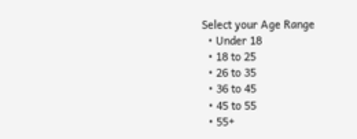Select your Age Range
  • Under 18
  • 18 to 25
  • 26 to 35
  • 36 to 45
  • 45 to 55
  • 55+